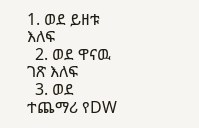1. ወደ ይዘቱ እለፍ
  2. ወደ ዋናዉ ገጽ እለፍ
  3. ወደ ተጨማሪ የDW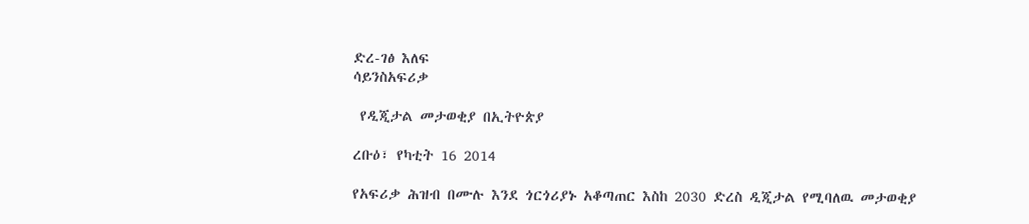ድረ-ገፅ እለፍ
ሳይንስአፍሪቃ

 የዲጂታል መታወቂያ በኢትዮጵያ

ረቡዕ፣ የካቲት 16 2014

የአፍሪቃ ሕዝብ በሙሉ እንደ ጎርጎሪያኑ አቆጣጠር እስከ 2030 ድረስ ዲጂታል የሚባለዉ መታወቂያ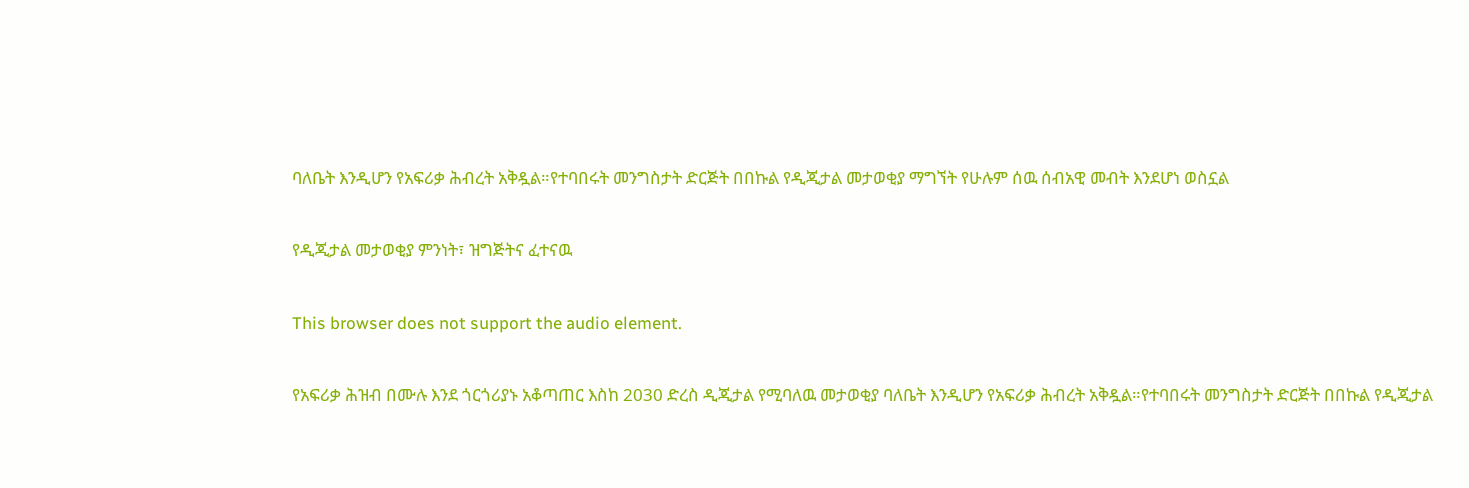ባለቤት እንዲሆን የአፍሪቃ ሕብረት አቅዷል።የተባበሩት መንግስታት ድርጅት በበኩል የዲጂታል መታወቂያ ማግኘት የሁሉም ሰዉ ሰብአዊ መብት እንደሆነ ወስኗል

የዲጂታል መታወቂያ ምንነት፣ ዝግጅትና ፈተናዉ

This browser does not support the audio element.

የአፍሪቃ ሕዝብ በሙሉ እንደ ጎርጎሪያኑ አቆጣጠር እስከ 2030 ድረስ ዲጂታል የሚባለዉ መታወቂያ ባለቤት እንዲሆን የአፍሪቃ ሕብረት አቅዷል።የተባበሩት መንግስታት ድርጅት በበኩል የዲጂታል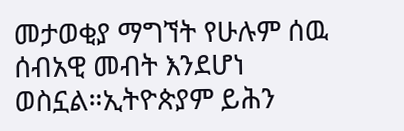መታወቂያ ማግኘት የሁሉም ሰዉ ሰብአዊ መብት እንደሆነ ወስኗል።ኢትዮጵያም ይሕን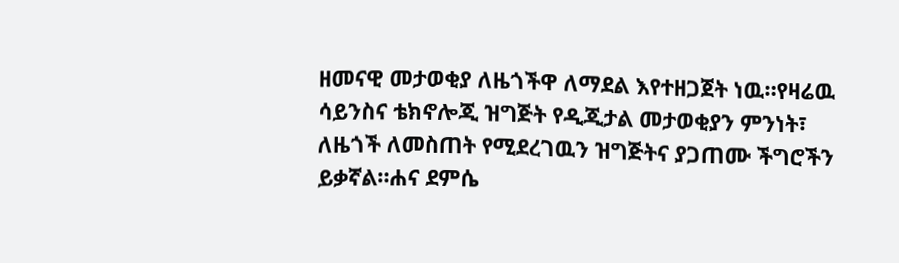ዘመናዊ መታወቂያ ለዜጎችዋ ለማደል እየተዘጋጀት ነዉ።የዛሬዉ ሳይንስና ቴክኖሎጂ ዝግጅት የዲጂታል መታወቂያን ምንነት፣ ለዜጎች ለመስጠት የሚደረገዉን ዝግጅትና ያጋጠሙ ችግሮችን ይቃኛል።ሐና ደምሴ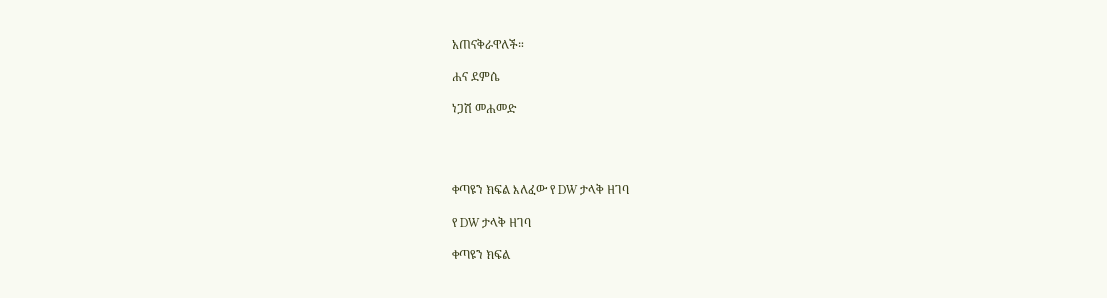አጠናቅራዋለች።

ሐና ደምሴ

ነጋሽ መሐመድ




ቀጣዩን ክፍል እለፈው የ DW ታላቅ ዘገባ

የ DW ታላቅ ዘገባ

ቀጣዩን ክፍል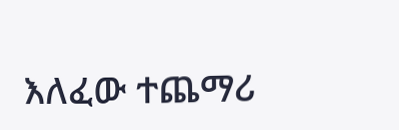እለፈው ተጨማሪ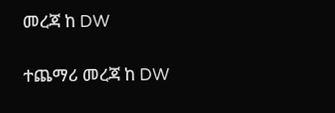መረጃ ከ DW

ተጨማሪ መረጃ ከ DW